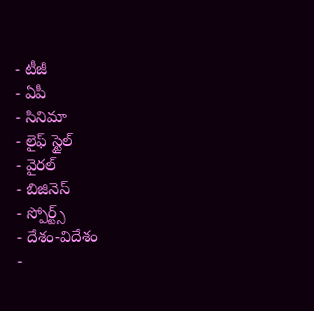- టీజీ
- ఏపీ
- సినిమా
- లైఫ్ స్టైల్
- వైరల్
- బిజినెస్
- స్పోర్ట్స్
- దేశం-విదేశం
-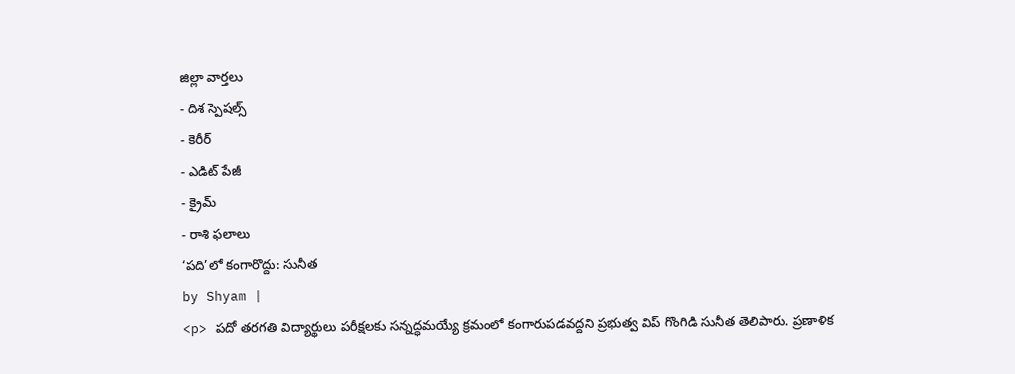జిల్లా వార్తలు
- దిశ స్పెషల్స్
- కెరీర్
- ఎడిట్ పేజీ
- క్రైమ్
- రాశి ఫలాలు
‘పది’లో కంగారొద్దు: సునీత
by Shyam |
<p> పదో తరగతి విద్యార్థులు పరీక్షలకు సన్నద్ధమయ్యే క్రమంలో కంగారుపడవద్దని ప్రభుత్వ విప్ గొంగిడి సునీత తెలిపారు. ప్రణాళిక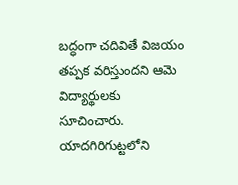బద్ధంగా చదివితే విజయం తప్పక వరిస్తుందని ఆమె విద్యార్థులకు సూచించారు. యాదగిరిగుట్టలోని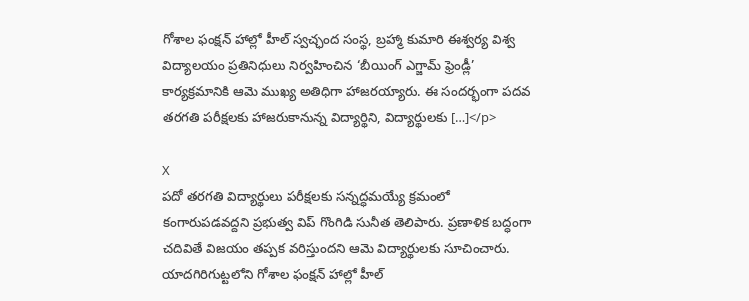గోశాల ఫంక్షన్ హాల్లో హీల్ స్వచ్ఛంద సంస్థ, బ్రహ్మా కుమారి ఈశ్వర్య విశ్వ విద్యాలయం ప్రతినిధులు నిర్వహించిన ‘బీయింగ్ ఎగ్జామ్ ఫ్రెండ్లీ’ కార్యక్రమానికి ఆమె ముఖ్య అతిధిగా హాజరయ్యారు. ఈ సందర్భంగా పదవ తరగతి పరీక్షలకు హాజరుకానున్న విద్యార్థిని, విద్యార్థులకు […]</p>

X
పదో తరగతి విద్యార్థులు పరీక్షలకు సన్నద్ధమయ్యే క్రమంలో కంగారుపడవద్దని ప్రభుత్వ విప్ గొంగిడి సునీత తెలిపారు. ప్రణాళిక బద్ధంగా చదివితే విజయం తప్పక వరిస్తుందని ఆమె విద్యార్థులకు సూచించారు. యాదగిరిగుట్టలోని గోశాల ఫంక్షన్ హాల్లో హీల్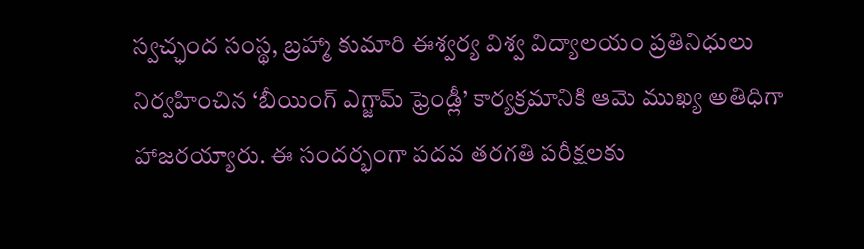స్వచ్ఛంద సంస్థ, బ్రహ్మా కుమారి ఈశ్వర్య విశ్వ విద్యాలయం ప్రతినిధులు నిర్వహించిన ‘బీయింగ్ ఎగ్జామ్ ఫ్రెండ్లీ’ కార్యక్రమానికి ఆమె ముఖ్య అతిధిగా హాజరయ్యారు. ఈ సందర్భంగా పదవ తరగతి పరీక్షలకు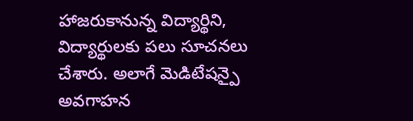హాజరుకానున్న విద్యార్థిని, విద్యార్థులకు పలు సూచనలు చేశారు. అలాగే మెడిటేషన్పై అవగాహన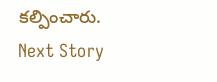కల్పించారు.
Next Story